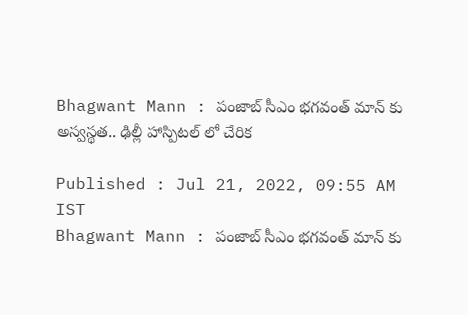Bhagwant Mann : పంజాబ్ సీఎం భ‌గ‌వంత్ మాన్ కు అస్వ‌స్థ‌త‌.. ఢిల్లీ హాస్పిటల్ లో చేరిక‌

Published : Jul 21, 2022, 09:55 AM IST
Bhagwant Mann : పంజాబ్ సీఎం భ‌గ‌వంత్ మాన్ కు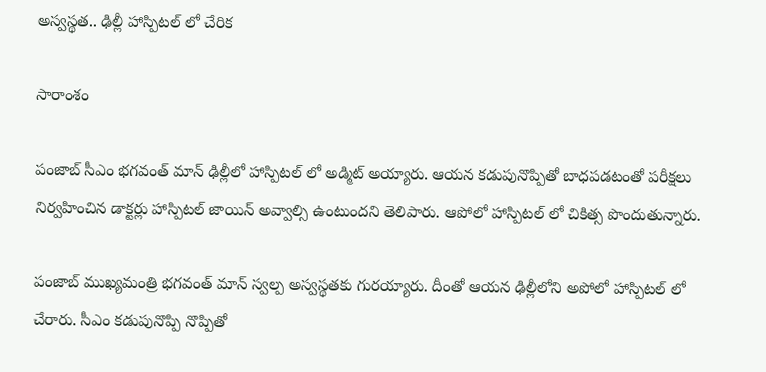అస్వ‌స్థ‌త‌.. ఢిల్లీ హాస్పిటల్ లో చేరిక‌

సారాంశం

పంజాబ్ సీఎం భగవంత్ మాన్ ఢిల్లీలో హాస్పిటల్ లో అడ్మిట్ అయ్యారు. ఆయన కడుపునొప్పితో బాధపడటంతో పరీక్షలు నిర్వహించిన డాక్టర్లు హాస్పిటల్ జాయిన్ అవ్వాల్సి ఉంటుందని తెలిపారు. ఆపోలో హాస్పిటల్ లో చికిత్స పొందుతున్నారు.

పంజాబ్ ముఖ్యమంత్రి భగవంత్ మాన్ స్వ‌ల్ప అస్వ‌స్థ‌త‌కు గురయ్యారు. దీంతో ఆయ‌న ఢిల్లీలోని అపోలో హాస్పిట‌ల్ లో చేరారు. సీఎం కడుపునొప్పి నొప్పితో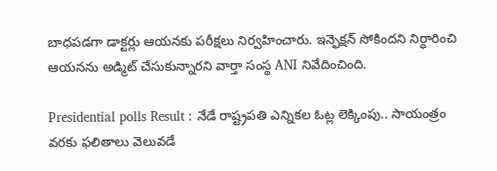బాధ‌ప‌డ‌గా డాక్ట‌ర్లు ఆయ‌న‌కు ప‌రీక్ష‌లు నిర్వ‌హించారు. ఇన్ఫెక్షన్ సోకింద‌ని నిర్ధారించి ఆయ‌న‌ను అడ్మిట్ చేసుకున్నార‌ని వార్తా సంస్థ ANI నివేదించింది.

Presidential polls Result : నేడే రాష్ట్రపతి ఎన్నికల ఓట్ల లెక్కింపు.. సాయంత్రం వ‌ర‌కు ఫ‌లితాలు వెలువ‌డే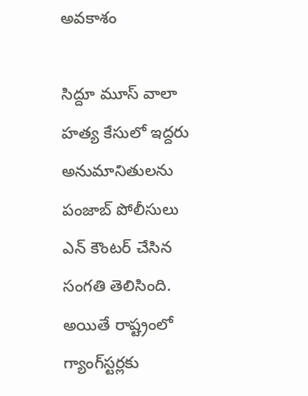అవకాశం

సిద్దూ మూస్ వాలా హ‌త్య కేసులో ఇద్ద‌రు అనుమానితుల‌ను పంజాబ్ పోలీసులు ఎన్ కౌంట‌ర్ చేసిన సంగ‌తి తెలిసింది. అయితే రాష్ట్రంలో గ్యాంగ్‌స్టర్లకు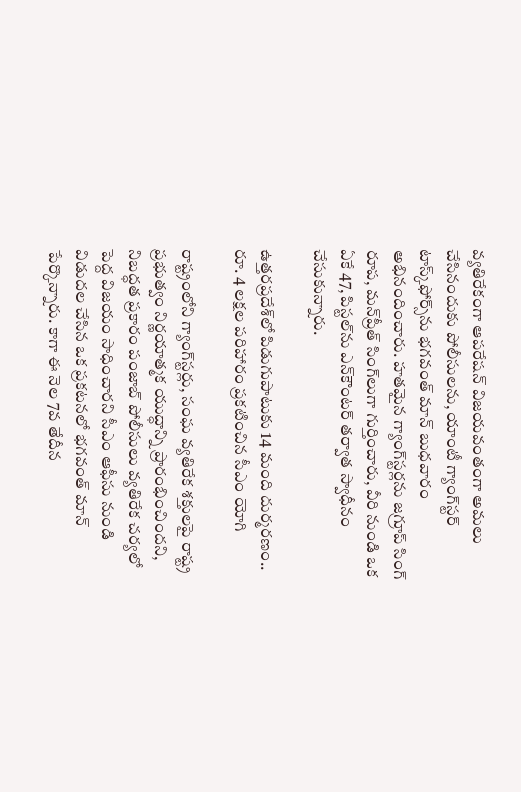వ్యతిరేకంగా ఆపరేషన్ విజయవంతంగా అమలు చేసినందుకు పోలీసులను, యాంటీ గ్యాంగ్‌స్టర్ టాస్క్‌ఫోర్స్‌ను భ‌గ‌వంత్ మాన్ బుధ‌వారం అభినందించారు. హతమైన గ్యాంగ్‌స్టర్లను జగ్రూప్ సింగ్ రూప, మన్‌ప్రీత్ సింగ్‌లుగా గుర్తించారు, వీరి నుండి ఒక ఏకే 47, పిస్టల్‌ను ఎన్‌కౌంటర్ తర్వాత స్వాధీనం చేసుకున్నారు.

ఉత్తరప్రదేశ్‌లో పిడుగుపాటుకు 14 మంది దుర్మరణం.. రూ. 4 లక్షల పరిహారం ప్రకటించిన సీఎం యోగి

రాష్ట్రంలోని గ్యాంగ్‌స్టర్లు, సంఘ వ్యతిరేక శక్తులపై రాష్ట్ర ప్రభుత్వం నిర్ణయాత్మక యుద్ధాన్ని ప్రారంభించిందని, నిబద్ధత ప్రకారం పంజాబ్ పోలీసులు వ్యతిరేక చర్యలో పెద్ద విజయం సాధించారని సీఎం ఆఫీసు నుండి విడుద‌ల చేసిన ఒక ప్రకటనలో భగవంత్ మాన్ పేర్కొన్నారు. కాగా ఈ నెల 7వ తేదీన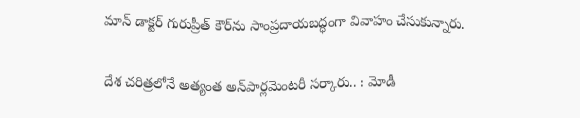మాన్ డాక్టర్ గురుప్రీత్ కౌర్‌ను సాంప్రదాయబ‌ద్ధంగా వివాహం చేసుకున్నారు.

దేశ చ‌రిత్ర‌లోనే అత్యంత అన్‌పార్ల‌మెంట‌రీ సర్కారు.. : మోడీ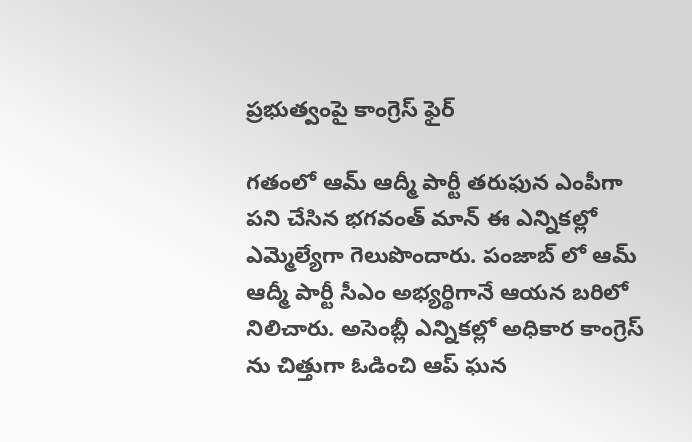ప్రభుత్వంపై కాంగ్రెస్ ఫైర్

గతంలో ఆమ్ ఆద్మీ పార్టీ త‌రుఫున ఎంపీగా ప‌ని చేసిన భ‌గ‌వంత్ మాన్ ఈ ఎన్నిక‌ల్లో ఎమ్మెల్యేగా గెలుపొందారు. పంజాబ్ లో ఆమ్ ఆద్మీ పార్టీ సీఎం అభ్య‌ర్థిగానే ఆయ‌న బ‌రిలో నిలిచారు. అసెంబ్లీ ఎన్నిక‌ల్లో అధికార కాంగ్రెస్ ను చిత్తుగా ఓడించి ఆప్ ఘ‌న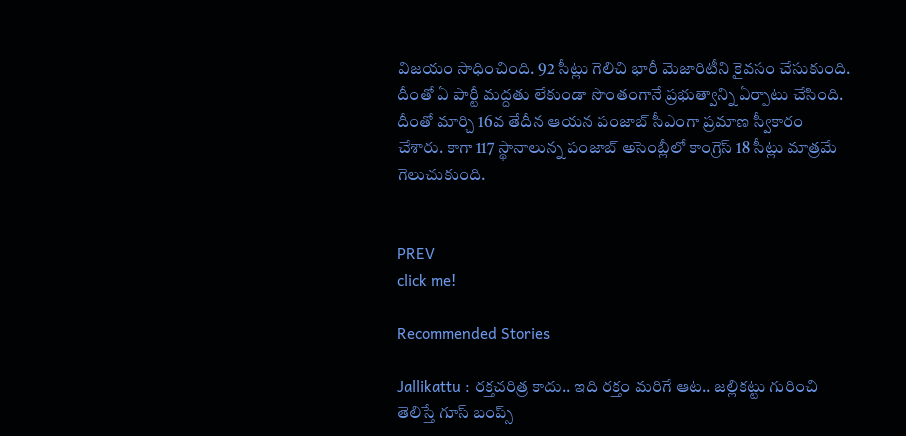విజ‌యం సాధించింది. 92 సీట్లు గెలిచి భారీ మెజారిటీని కైవ‌సం చేసుకుంది. దీంతో ఏ పార్టీ మ‌ద్ద‌తు లేకుండా సొంతంగానే ప్ర‌భుత్వాన్ని ఏర్పాటు చేసింది. దీంతో మార్చి 16వ తేదీన ఆయ‌న పంజాబ్ సీఎంగా ప్ర‌మాణ స్వీకారం చేశారు. కాగా 117 స్థానాలున్న పంజాబ్ అసెంబ్లీలో కాంగ్రెస్ 18 సీట్లు మాత్ర‌మే గెలుచుకుంది.


PREV
click me!

Recommended Stories

Jallikattu : రక్తచరిత్ర కాదు.. ఇది రక్తం మరిగే ఆట.. జల్లికట్టు గురించి తెలిస్తే గూస్ బంప్స్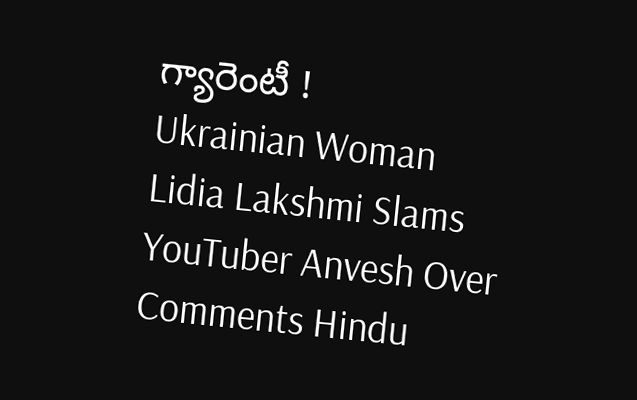గ్యారెంటీ !
Ukrainian Woman Lidia Lakshmi Slams YouTuber Anvesh Over Comments Hindu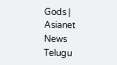Gods | Asianet News Telugu